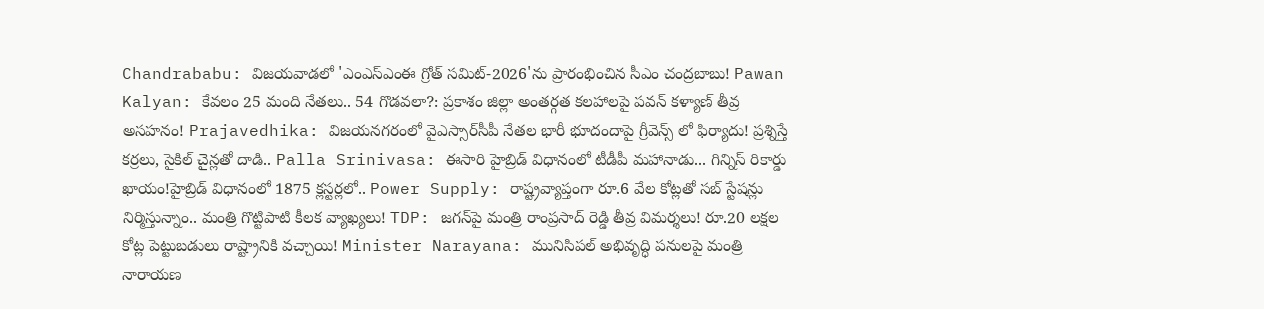Chandrababu: విజయవాడలో 'ఎంఎస్‌ఎంఈ గ్రోత్ సమిట్-2026'ను ప్రారంభించిన సీఎం చంద్రబాబు! Pawan Kalyan: కేవలం 25 మంది నేతలు.. 54 గొడవలా?: ప్రకాశం జిల్లా అంతర్గత కలహాలపై పవన్ కళ్యాణ్ తీవ్ర అసహనం! Prajavedhika: విజయనగరంలో వైఎస్సార్‌సీపీ నేతల భారీ భూదందాపై గ్రీవెన్స్ లో ఫిర్యాదు! ప్రశ్నిస్తే కర్రలు, సైకిల్ చైన్లతో దాడి.. Palla Srinivasa: ఈసారి హైబ్రిడ్ విధానంలో టీడీపీ మహానాడు... గిన్నిస్ రికార్డు ఖాయం!హైబ్రిడ్ విధానంలో 1875 క్లస్టర్లలో.. Power Supply: రాష్ట్రవ్యాప్తంగా రూ.6 వేల కోట్లతో సబ్ స్టేషన్లు నిర్మిస్తున్నాం.. మంత్రి గొట్టిపాటి కీలక వ్యాఖ్యలు! TDP: జగన్‌పై మంత్రి రాంప్రసాద్ రెడ్డి తీవ్ర విమర్శలు! రూ.20 లక్షల కోట్ల పెట్టుబడులు రాష్ట్రానికి వచ్చాయి! Minister Narayana: మునిసిపల్ అభివృద్ధి పనులపై మంత్రి నారాయణ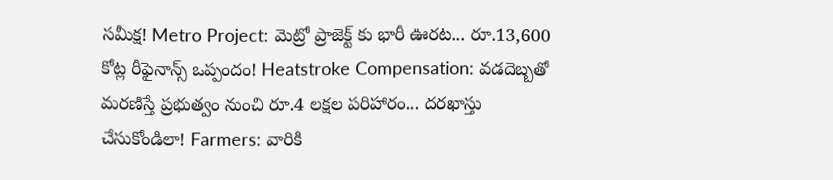సమీక్ష! Metro Project: మెట్రో ప్రాజెక్ట్ కు భారీ ఊరట... రూ.13,600 కోట్ల రీఫైనాన్స్ ఒప్పందం! Heatstroke Compensation: వడదెబ్బతో మరణిస్తే ప్రభుత్వం నుంచి రూ.4 లక్షల పరిహారం... దరఖాస్తు చేసుకోండిలా! Farmers: వారికి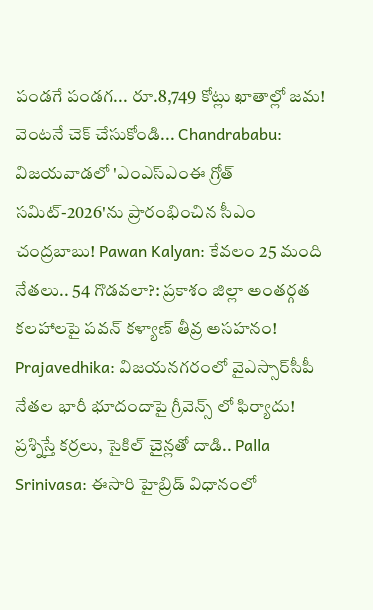పండగే పండగ... రూ.8,749 కోట్లు ఖాతాల్లో జమ! వెంటనే చెక్ చేసుకోండి... Chandrababu: విజయవాడలో 'ఎంఎస్‌ఎంఈ గ్రోత్ సమిట్-2026'ను ప్రారంభించిన సీఎం చంద్రబాబు! Pawan Kalyan: కేవలం 25 మంది నేతలు.. 54 గొడవలా?: ప్రకాశం జిల్లా అంతర్గత కలహాలపై పవన్ కళ్యాణ్ తీవ్ర అసహనం! Prajavedhika: విజయనగరంలో వైఎస్సార్‌సీపీ నేతల భారీ భూదందాపై గ్రీవెన్స్ లో ఫిర్యాదు! ప్రశ్నిస్తే కర్రలు, సైకిల్ చైన్లతో దాడి.. Palla Srinivasa: ఈసారి హైబ్రిడ్ విధానంలో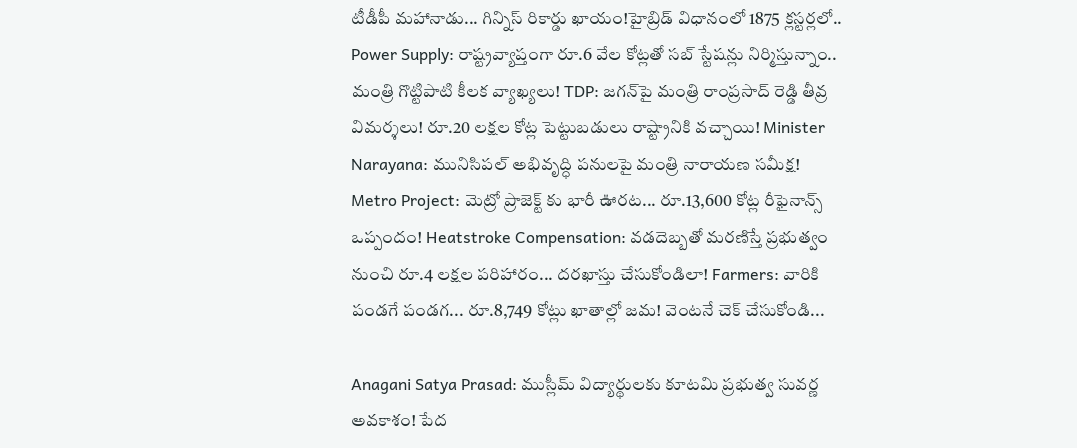టీడీపీ మహానాడు... గిన్నిస్ రికార్డు ఖాయం!హైబ్రిడ్ విధానంలో 1875 క్లస్టర్లలో.. Power Supply: రాష్ట్రవ్యాప్తంగా రూ.6 వేల కోట్లతో సబ్ స్టేషన్లు నిర్మిస్తున్నాం.. మంత్రి గొట్టిపాటి కీలక వ్యాఖ్యలు! TDP: జగన్‌పై మంత్రి రాంప్రసాద్ రెడ్డి తీవ్ర విమర్శలు! రూ.20 లక్షల కోట్ల పెట్టుబడులు రాష్ట్రానికి వచ్చాయి! Minister Narayana: మునిసిపల్ అభివృద్ధి పనులపై మంత్రి నారాయణ సమీక్ష! Metro Project: మెట్రో ప్రాజెక్ట్ కు భారీ ఊరట... రూ.13,600 కోట్ల రీఫైనాన్స్ ఒప్పందం! Heatstroke Compensation: వడదెబ్బతో మరణిస్తే ప్రభుత్వం నుంచి రూ.4 లక్షల పరిహారం... దరఖాస్తు చేసుకోండిలా! Farmers: వారికి పండగే పండగ... రూ.8,749 కోట్లు ఖాతాల్లో జమ! వెంటనే చెక్ చేసుకోండి...

Anagani Satya Prasad: ముస్లీమ్ విద్యార్థులకు కూటమి ప్రభుత్వ సువర్ణ అవకాశం! పేద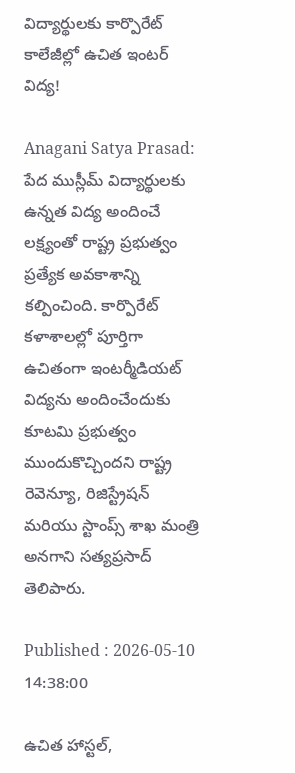విద్యార్థులకు కార్పొరేట్ కాలేజీల్లో ఉచిత ఇంటర్ విద్య!

Anagani Satya Prasad: పేద ముస్లీమ్ విద్యార్థులకు ఉన్నత విద్య అందించే లక్ష్యంతో రాష్ట్ర ప్రభుత్వం ప్రత్యేక అవకాశాన్ని కల్పించింది. కార్పొరేట్ కళాశాలల్లో పూర్తిగా ఉచితంగా ఇంటర్మీడియట్ విద్యను అందించేందుకు కూటమి ప్రభుత్వం ముందుకొచ్చిందని రాష్ట్ర రెవెన్యూ, రిజిస్ట్రేషన్ మరియు స్టాంప్స్ శాఖ మంత్రి అనగాని సత్యప్రసాద్ తెలిపారు.

Published : 2026-05-10 14:38:00

ఉచిత హాస్టల్,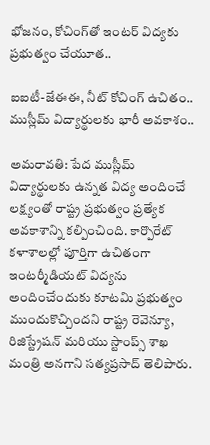భోజనం, కోచింగ్‌తో ఇంటర్ విద్యకు ప్రభుత్వం చేయూత..

ఐఐటీ-జేఈఈ, నీట్ కోచింగ్ ఉచితం.. ముస్లీమ్ విద్యార్థులకు భారీ అవకాశం..

అమరావతి: పేద ముస్లీమ్ విద్యార్థులకు ఉన్నత విద్య అందించే లక్ష్యంతో రాష్ట్ర ప్రభుత్వం ప్రత్యేక అవకాశాన్ని కల్పించింది. కార్పొరేట్ కళాశాలల్లో పూర్తిగా ఉచితంగా ఇంటర్మీడియట్ విద్యను అందించేందుకు కూటమి ప్రభుత్వం ముందుకొచ్చిందని రాష్ట్ర రెవెన్యూ, రిజిస్ట్రేషన్ మరియు స్టాంప్స్ శాఖ మంత్రి అనగాని సత్యప్రసాద్ తెలిపారు.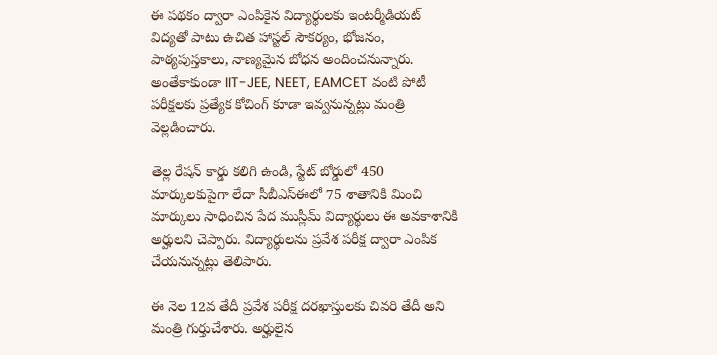ఈ పథకం ద్వారా ఎంపికైన విద్యార్థులకు ఇంటర్మీడియట్ విద్యతో పాటు ఉచిత హాస్టల్ సౌకర్యం, భోజనం, పాఠ్యపుస్తకాలు, నాణ్యమైన బోధన అందించనున్నారు. అంతేకాకుండా IIT-JEE, NEET, EAMCET వంటి పోటీ పరీక్షలకు ప్రత్యేక కోచింగ్ కూడా ఇవ్వనున్నట్లు మంత్రి వెల్లడించారు.

తెల్ల రేషన్ కార్డు కలిగి ఉండి, స్టేట్ బోర్డులో 450 మార్కులకుపైగా లేదా సీబీఎస్ఈలో 75 శాతానికి మించి మార్కులు సాధించిన పేద ముస్లీమ్ విద్యార్థులు ఈ అవకాశానికి అర్హులని చెప్పారు. విద్యార్థులను ప్రవేశ పరీక్ష ద్వారా ఎంపిక చేయనున్నట్లు తెలిపారు.

ఈ నెల 12వ తేదీ ప్రవేశ పరీక్ష దరఖాస్తులకు చివరి తేదీ అని మంత్రి గుర్తుచేశారు. అర్హులైన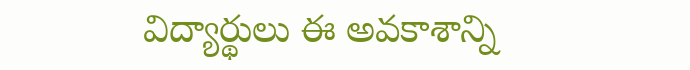విద్యార్థులు ఈ అవకాశాన్ని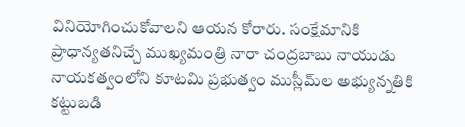వినియోగించుకోవాలని ఆయన కోరారు. సంక్షేమానికి ప్రాధాన్యతనిచ్చే ముఖ్యమంత్రి నారా చంద్రబాబు నాయుడు నాయకత్వంలోని కూటమి ప్రభుత్వం ముస్లీమ్‌ల అభ్యున్నతికి కట్టుబడి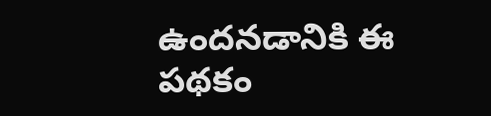ఉందనడానికి ఈ పథకం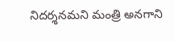నిదర్శనమని మంత్రి అనగాని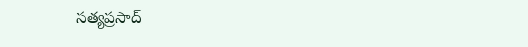సత్యప్రసాద్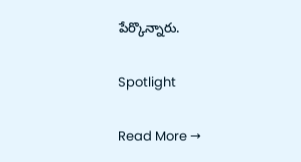పేర్కొన్నారు.

Spotlight

Read More →